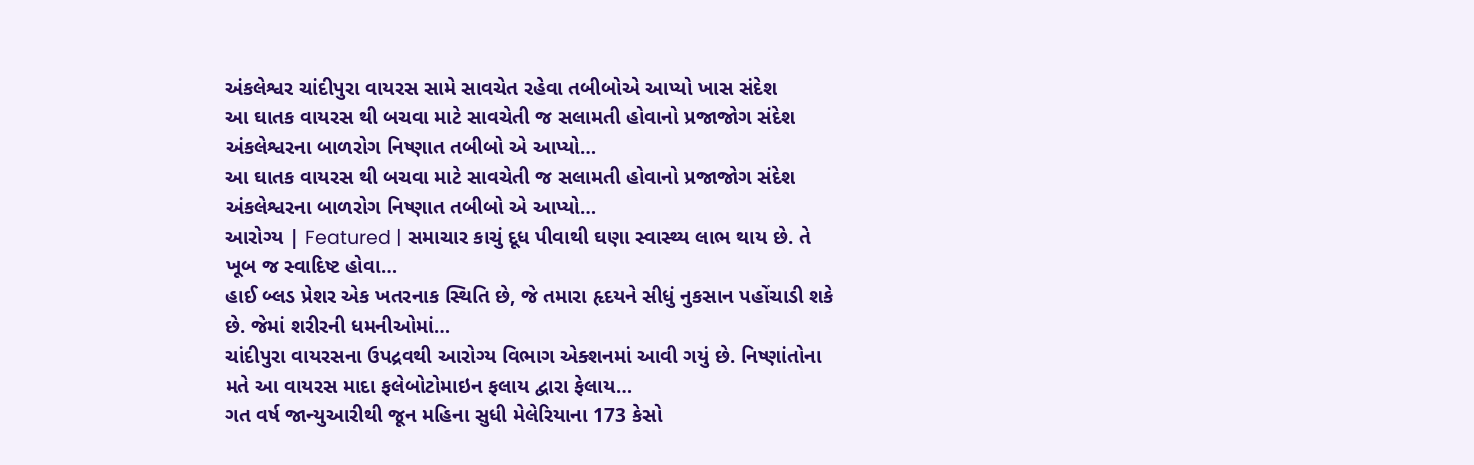અંકલેશ્વર ચાંદીપુરા વાયરસ સામે સાવચેત રહેવા તબીબોએ આપ્યો ખાસ સંદેશ
આ ઘાતક વાયરસ થી બચવા માટે સાવચેતી જ સલામતી હોવાનો પ્રજાજોગ સંદેશ અંકલેશ્વરના બાળરોગ નિષ્ણાત તબીબો એ આપ્યો…
આ ઘાતક વાયરસ થી બચવા માટે સાવચેતી જ સલામતી હોવાનો પ્રજાજોગ સંદેશ અંકલેશ્વરના બાળરોગ નિષ્ણાત તબીબો એ આપ્યો…
આરોગ્ય | Featured | સમાચાર કાચું દૂધ પીવાથી ઘણા સ્વાસ્થ્ય લાભ થાય છે. તે ખૂબ જ સ્વાદિષ્ટ હોવા…
હાઈ બ્લડ પ્રેશર એક ખતરનાક સ્થિતિ છે, જે તમારા હૃદયને સીધું નુકસાન પહોંચાડી શકે છે. જેમાં શરીરની ધમનીઓમાં…
ચાંદીપુરા વાયરસના ઉપદ્રવથી આરોગ્ય વિભાગ એક્શનમાં આવી ગયું છે. નિષ્ણાંતોના મતે આ વાયરસ માદા ફલેબોટોમાઇન ફલાય દ્વારા ફેલાય…
ગત વર્ષ જાન્યુઆરીથી જૂન મહિના સુધી મેલેરિયાના 173 કેસો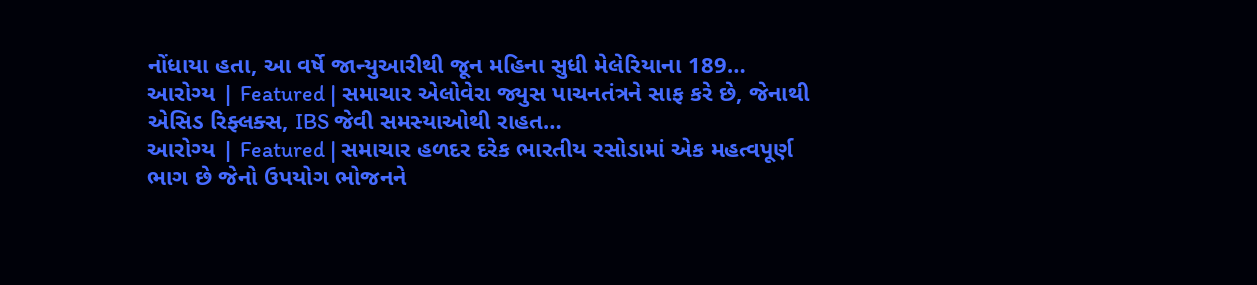નોંધાયા હતા, આ વર્ષે જાન્યુઆરીથી જૂન મહિના સુધી મેલેરિયાના 189…
આરોગ્ય | Featured | સમાચાર એલોવેરા જ્યુસ પાચનતંત્રને સાફ કરે છે, જેનાથી એસિડ રિફ્લક્સ, IBS જેવી સમસ્યાઓથી રાહત…
આરોગ્ય | Featured | સમાચાર હળદર દરેક ભારતીય રસોડામાં એક મહત્વપૂર્ણ ભાગ છે જેનો ઉપયોગ ભોજનને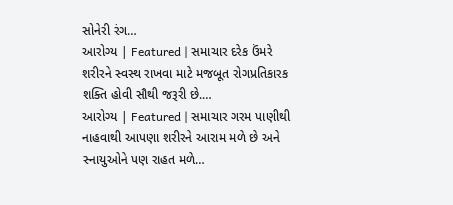સોનેરી રંગ…
આરોગ્ય | Featured | સમાચાર દરેક ઉંમરે શરીરને સ્વસ્થ રાખવા માટે મજબૂત રોગપ્રતિકારક શક્તિ હોવી સૌથી જરૂરી છે.…
આરોગ્ય | Featured | સમાચાર ગરમ પાણીથી નાહવાથી આપણા શરીરને આરામ મળે છે અને સ્નાયુઓને પણ રાહત મળે…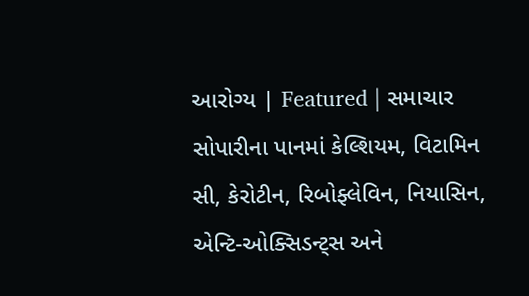આરોગ્ય | Featured | સમાચાર સોપારીના પાનમાં કેલ્શિયમ, વિટામિન સી, કેરોટીન, રિબોફ્લેવિન, નિયાસિન, એન્ટિ-ઓક્સિડન્ટ્સ અને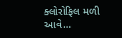ક્લોરોફિલ મળી આવે…